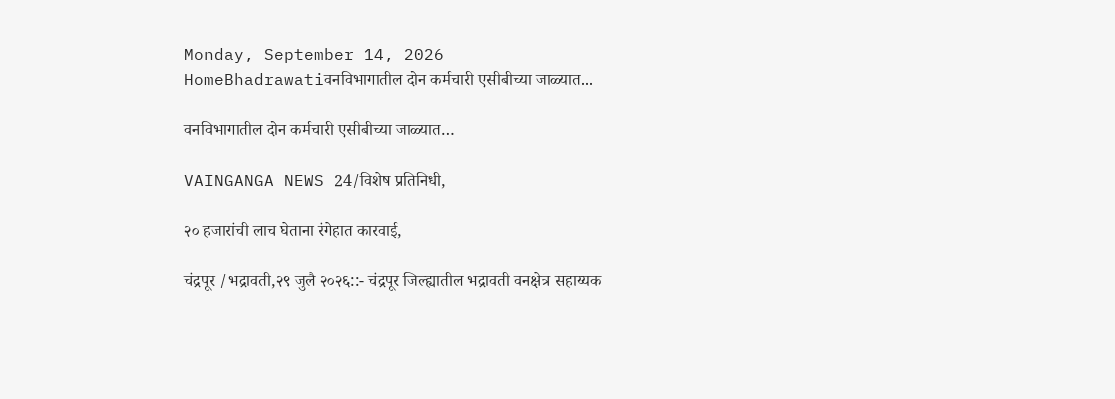Monday, September 14, 2026
HomeBhadrawatiवनविभागातील दोन कर्मचारी एसीबीच्या जाळ्यात...

वनविभागातील दोन कर्मचारी एसीबीच्या जाळ्यात…

VAINGANGA NEWS 24/विशेष प्रतिनिधी,

२० हजारांची लाच घेताना रंगेहात कारवाई,

चंद्रपूर /भद्रावती,२९ जुलै २०२६::- चंद्रपूर जिल्ह्यातील भद्रावती वनक्षेत्र सहाय्यक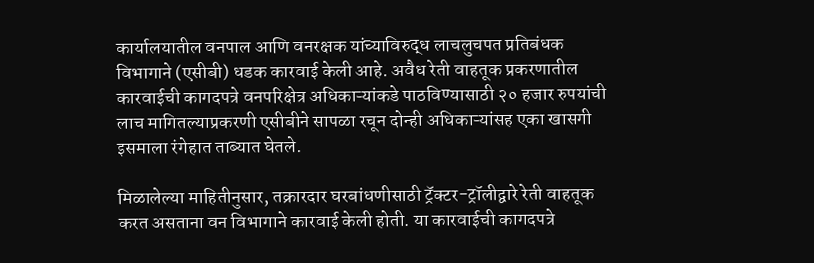कार्यालयातील वनपाल आणि वनरक्षक यांच्याविरुद्ध लाचलुचपत प्रतिबंधक विभागाने (एसीबी) धडक कारवाई केली आहे. अवैध रेती वाहतूक प्रकरणातील कारवाईची कागदपत्रे वनपरिक्षेत्र अधिकाऱ्यांकडे पाठविण्यासाठी २० हजार रुपयांची लाच मागितल्याप्रकरणी एसीबीने सापळा रचून दोन्ही अधिकाऱ्यांसह एका खासगी इसमाला रंगेहात ताब्यात घेतले.

मिळालेल्या माहितीनुसार, तक्रारदार घरबांधणीसाठी ट्रॅक्टर-ट्रॉलीद्वारे रेती वाहतूक करत असताना वन विभागाने कारवाई केली होती. या कारवाईची कागदपत्रे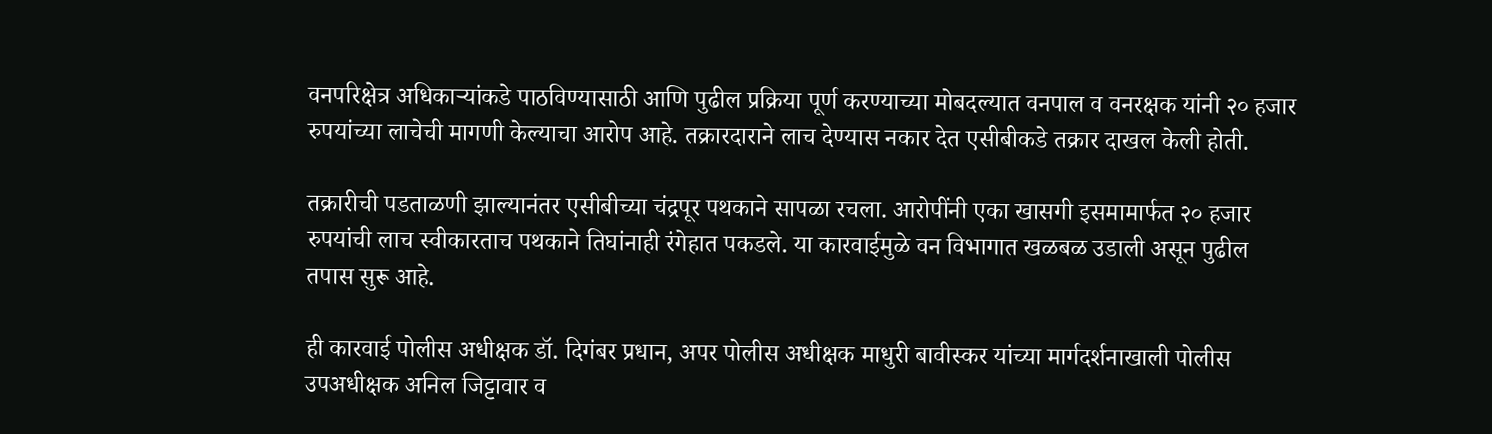वनपरिक्षेत्र अधिकाऱ्यांकडे पाठविण्यासाठी आणि पुढील प्रक्रिया पूर्ण करण्याच्या मोबदल्यात वनपाल व वनरक्षक यांनी २० हजार रुपयांच्या लाचेची मागणी केल्याचा आरोप आहे. तक्रारदाराने लाच देण्यास नकार देत एसीबीकडे तक्रार दाखल केली होती.

तक्रारीची पडताळणी झाल्यानंतर एसीबीच्या चंद्रपूर पथकाने सापळा रचला. आरोपींनी एका खासगी इसमामार्फत २० हजार रुपयांची लाच स्वीकारताच पथकाने तिघांनाही रंगेहात पकडले. या कारवाईमुळे वन विभागात खळबळ उडाली असून पुढील तपास सुरू आहे.

ही कारवाई पोलीस अधीक्षक डॉ. दिगंबर प्रधान, अपर पोलीस अधीक्षक माधुरी बावीस्कर यांच्या मार्गदर्शनाखाली पोलीस उपअधीक्षक अनिल जिट्टावार व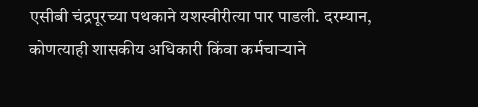एसीबी चंद्रपूरच्या पथकाने यशस्वीरीत्या पार पाडली. दरम्यान, कोणत्याही शासकीय अधिकारी किंवा कर्मचाऱ्याने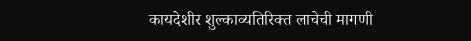कायदेशीर शुल्काव्यतिरिक्त लाचेची मागणी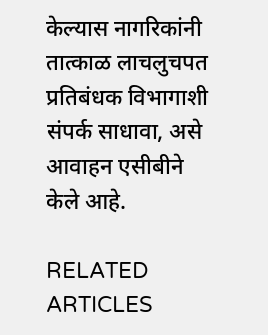केल्यास नागरिकांनी तात्काळ लाचलुचपत प्रतिबंधक विभागाशी संपर्क साधावा, असे आवाहन एसीबीने केले आहे.

RELATED ARTICLES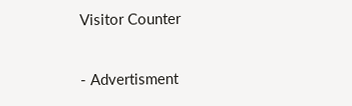Visitor Counter

- Advertisment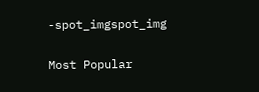-spot_imgspot_img

Most Popular